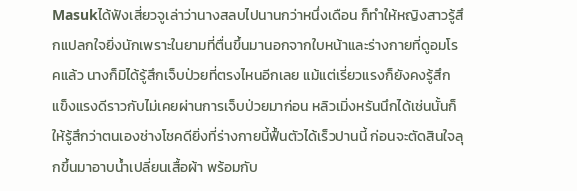Masukได้ฟังเสี่ยวจูเล่าว่านางสลบไปนานกว่าหนึ่งเดือน ก็ทำให้หญิงสาวรู้สึกแปลกใจยิ่งนักเพราะในยามที่ตื่นขึ้นมานอกจากใบหน้าและร่างกายที่ดูอมโรคแล้ว นางก็มิได้รู้สึกเจ็บป่วยที่ตรงไหนอีกเลย แม้แต่เรี่ยวแรงก็ยังคงรู้สึกแข็งแรงดีราวกับไม่เคยผ่านการเจ็บป่วยมาก่อน หลิวเมิ่งหรันนึกได้เช่นนั้นก็ให้รู้สึกว่าตนเองช่างโชคดียิ่งที่ร่างกายนี้ฟื้นตัวได้เร็วปานนี้ ก่อนจะตัดสินใจลุกขึ้นมาอาบน้ำเปลี่ยนเสื้อผ้า พร้อมกับ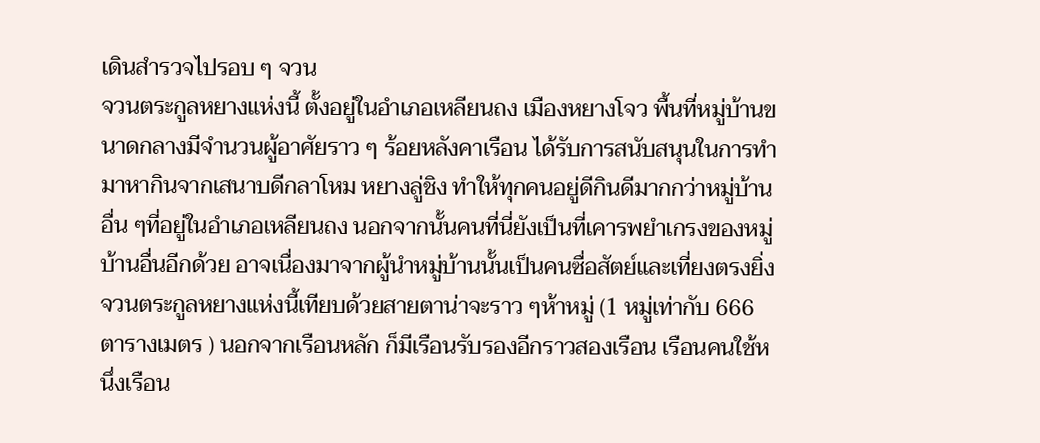เดินสำรวจไปรอบ ๆ จวน
จวนตระกูลหยางแห่งนี้ ตั้งอยู่ในอำเภอเหลียนถง เมืองหยางโจว พื้นที่หมู่บ้านขนาดกลางมีจำนวนผู้อาศัยราว ๆ ร้อยหลังคาเรือน ได้รับการสนับสนุนในการทำมาหากินจากเสนาบดีกลาโหม หยางลู่ชิง ทำให้ทุกคนอยู่ดีกินดีมากกว่าหมู่บ้านอื่น ๆที่อยู่ในอำเภอเหลียนถง นอกจากนั้นคนที่นี่ยังเป็นที่เคารพยำเกรงของหมู่บ้านอื่นอีกด้วย อาจเนื่องมาจากผู้นำหมู่บ้านนั้นเป็นคนซื่อสัตย์และเที่ยงตรงยิ่ง
จวนตระกูลหยางแห่งนี้เทียบด้วยสายตาน่าจะราว ๆห้าหมู่ (1 หมู่เท่ากับ 666 ตารางเมตร ) นอกจากเรือนหลัก ก็มีเรือนรับรองอีกราวสองเรือน เรือนคนใช้หนึ่งเรือน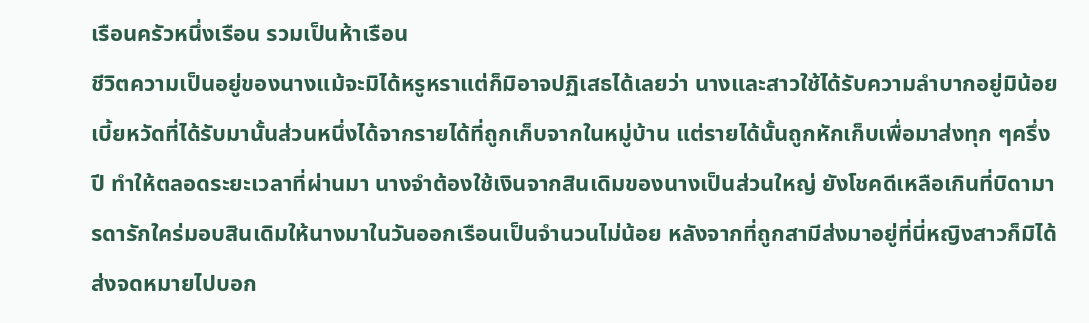เรือนครัวหนึ่งเรือน รวมเป็นห้าเรือน
ชีวิตความเป็นอยู่ของนางแม้จะมิได้หรูหราแต่ก็มิอาจปฏิเสธได้เลยว่า นางและสาวใช้ได้รับความลำบากอยู่มิน้อย เบี้ยหวัดที่ได้รับมานั้นส่วนหนึ่งได้จากรายได้ที่ถูกเก็บจากในหมู่บ้าน แต่รายได้นั้นถูกหักเก็บเพื่อมาส่งทุก ๆครึ่งปี ทำให้ตลอดระยะเวลาที่ผ่านมา นางจำต้องใช้เงินจากสินเดิมของนางเป็นส่วนใหญ่ ยังโชคดีเหลือเกินที่บิดามารดารักใคร่มอบสินเดิมให้นางมาในวันออกเรือนเป็นจำนวนไม่น้อย หลังจากที่ถูกสามีส่งมาอยู่ที่นี่หญิงสาวก็มิได้ส่งจดหมายไปบอก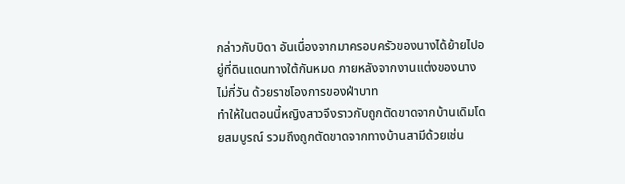กล่าวกับบิดา อันเนื่องจากมาครอบครัวของนางได้ย้ายไปอยู่ที่ดินแดนทางใต้กันหมด ภายหลังจากงานแต่งของนางไม่กี่วัน ด้วยราชโองการของฝ่าบาท
ทำให้ในตอนนี้หญิงสาวจึงราวกับถูกตัดขาดจากบ้านเดิมโดยสมบูรณ์ รวมถึงถูกตัดขาดจากทางบ้านสามีด้วยเช่น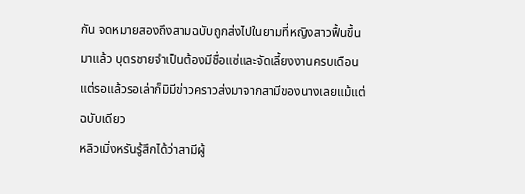กัน จดหมายสองถึงสามฉบับถูกส่งไปในยามที่หญิงสาวฟื้นขึ้นมาแล้ว บุตรชายจำเป็นต้องมีชื่อแซ่และจัดเลี้ยงงานครบเดือน แต่รอแล้วรอเล่าก็มิมีข่าวคราวส่งมาจากสามีของนางเลยแม้แต่ฉบับเดียว
หลิวเมิ่งหรันรู้สึกได้ว่าสามีผู้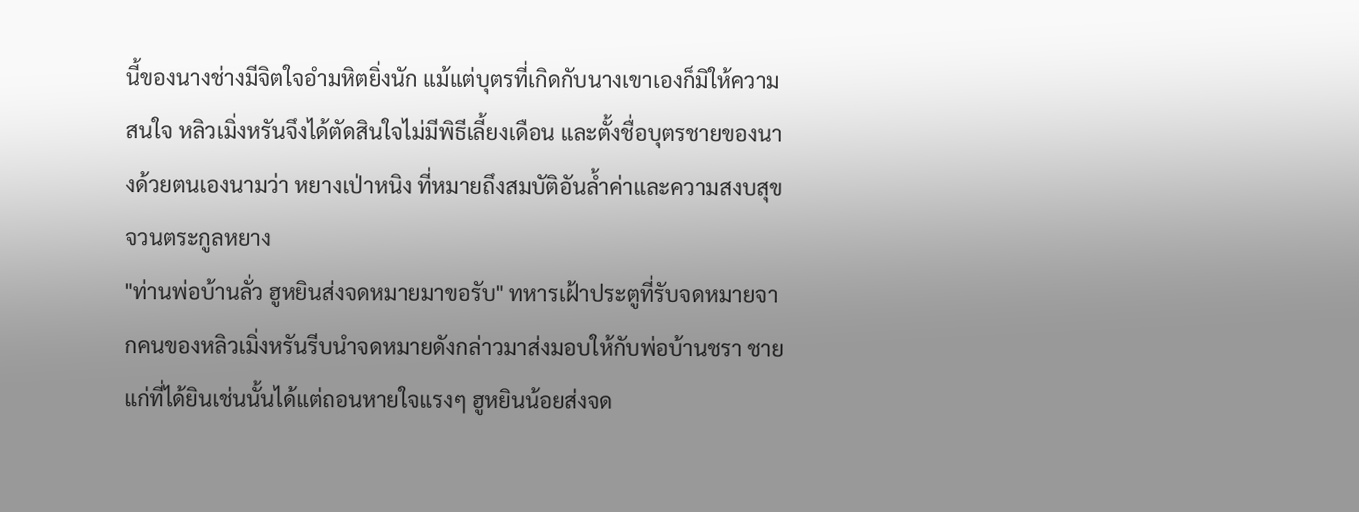นี้ของนางช่างมีจิตใจอำมหิตยิ่งนัก แม้แต่บุตรที่เกิดกับนางเขาเองก็มิให้ความสนใจ หลิวเมิ่งหรันจึงได้ตัดสินใจไม่มีพิธีเลี้ยงเดือน และตั้งชื่อบุตรชายของนางด้วยตนเองนามว่า หยางเป่าหนิง ที่หมายถึงสมบัติอันล้ำค่าและความสงบสุข
จวนตระกูลหยาง
"ท่านพ่อบ้านลั่ว ฮูหยินส่งจดหมายมาขอรับ" ทหารเฝ้าประตูที่รับจดหมายจากคนของหลิวเมิ่งหรันรีบนำจดหมายดังกล่าวมาส่งมอบให้กับพ่อบ้านชรา ชายแก่ที่ได้ยินเช่นนั้นได้แต่ถอนหายใจแรงๆ ฮูหยินน้อยส่งจด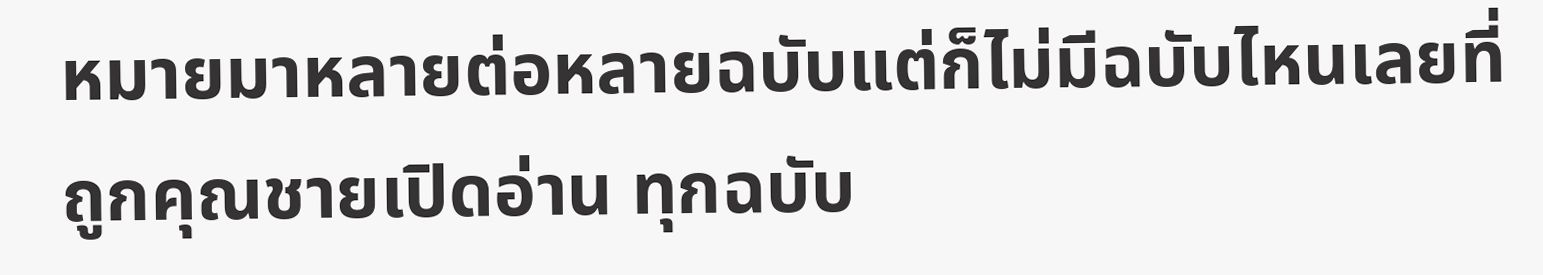หมายมาหลายต่อหลายฉบับแต่ก็ไม่มีฉบับไหนเลยที่ถูกคุณชายเปิดอ่าน ทุกฉบับ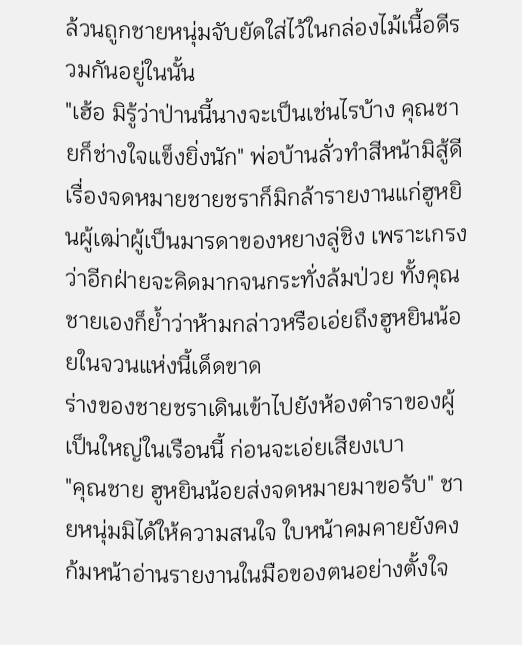ล้วนถูกชายหนุ่มจับยัดใส่ไว้ในกล่องไม้เนื้อดีรวมกันอยู่ในนั้น
"เฮ้อ มิรู้ว่าป่านนี้นางจะเป็นเช่นไรบ้าง คุณชายก็ช่างใจแข็งยิ่งนัก" พ่อบ้านลั่วทำสีหน้ามิสู้ดี เรื่องจดหมายชายชราก็มิกล้ารายงานแก่ฮูหยินผู้เฒ่าผู้เป็นมารดาของหยางลู่ชิง เพราะเกรงว่าอีกฝ่ายจะคิดมากจนกระทั่งล้มป่วย ทั้งคุณชายเองก็ย้ำว่าห้ามกล่าวหรือเอ่ยถึงฮูหยินน้อยในจวนแห่งนี้เด็ดขาด
ร่างของชายชราเดินเข้าไปยังห้องตำราของผู้เป็นใหญ่ในเรือนนี้ ก่อนจะเอ่ยเสียงเบา
"คุณชาย ฮูหยินน้อยส่งจดหมายมาขอรับ" ชายหนุ่มมิได้ให้ความสนใจ ใบหน้าคมคายยังคงก้มหน้าอ่านรายงานในมือของตนอย่างตั้งใจ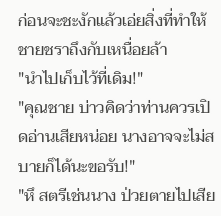ก่อนจะชะงักแล้วเอ่ยสิ่งที่ทำให้ชายชราถึงกับเหนื่อยล้า
"นำไปเก็บไว้ที่เดิม!"
"คุณชาย บ่าวคิดว่าท่านควรเปิดอ่านเสียหน่อย นางอาจจะไม่สบายก็ได้นะขอรับ!"
"หึ สตรีเช่นนาง ป่วยตายไปเสีย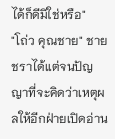ได้ก็ดีมิใช่หรือ"
"โถ่ว คุณชาย" ชายชราได้แต่จนปัญญาที่จะคิดว่าเหตุผลให้อีกฝ่ายเปิดอ่าน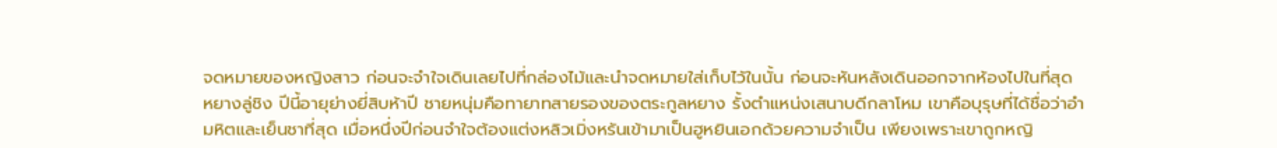จดหมายของหญิงสาว ก่อนจะจำใจเดินเลยไปที่กล่องไม้และนำจดหมายใส่เก็บไว้ในนั้น ก่อนจะหันหลังเดินออกจากห้องไปในที่สุด
หยางลู่ชิง ปีนี้อายุย่างยี่สิบห้าปี ชายหนุ่มคือทายาทสายรองของตระกูลหยาง รั้งตำแหน่งเสนาบดีกลาโหม เขาคือบุรุษที่ได้ชื่อว่าอำมหิตและเย็นชาที่สุด เมื่อหนึ่งปีก่อนจำใจต้องแต่งหลิวเมิ่งหรันเข้ามาเป็นฮูหยินเอกด้วยความจำเป็น เพียงเพราะเขาถูกหญิ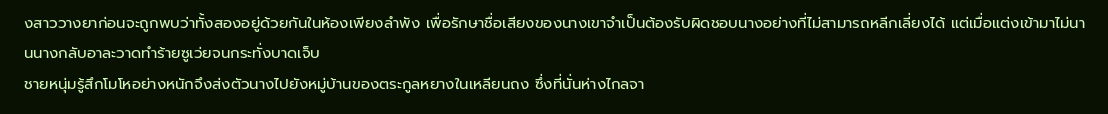งสาววางยาก่อนจะถูกพบว่าทั้งสองอยู่ด้วยกันในห้องเพียงลำพัง เพื่อรักษาชื่อเสียงของนางเขาจำเป็นต้องรับผิดชอบนางอย่างที่ไม่สามารถหลีกเลี่ยงได้ แต่เมื่อแต่งเข้ามาไม่นานนางกลับอาละวาดทำร้ายซูเว่ยจนกระทั่งบาดเจ็บ
ชายหนุ่มรู้สึกโมโหอย่างหนักจึงส่งตัวนางไปยังหมู่บ้านของตระกูลหยางในเหลียนถง ซึ่งที่นั่นห่างไกลจา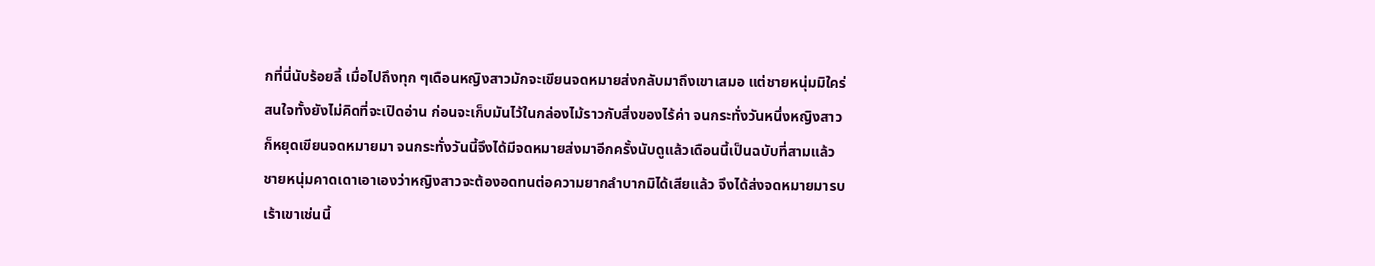กที่นี่นับร้อยลี้ เมื่อไปถึงทุก ๆเดือนหญิงสาวมักจะเขียนจดหมายส่งกลับมาถึงเขาเสมอ แต่ชายหนุ่มมิใคร่สนใจทั้งยังไม่คิดที่จะเปิดอ่าน ก่อนจะเก็บมันไว้ในกล่องไม้ราวกับสิ่งของไร้ค่า จนกระทั่งวันหนึ่งหญิงสาวก็หยุดเขียนจดหมายมา จนกระทั่งวันนี้จึงได้มีจดหมายส่งมาอีกครั้งนับดูแล้วเดือนนี้เป็นฉบับที่สามแล้ว
ชายหนุ่มคาดเดาเอาเองว่าหญิงสาวจะต้องอดทนต่อความยากลำบากมิได้เสียแล้ว จึงได้ส่งจดหมายมารบเร้าเขาเช่นนี้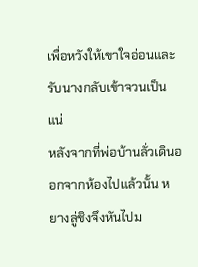เพื่อหวังให้เขาใจอ่อนและรับนางกลับเข้าจวนเป็นแน่
หลังจากที่พ่อบ้านลั่วเดินออกจากห้องไปแล้วนั้น หยางลู่ชิงจึงหันไปม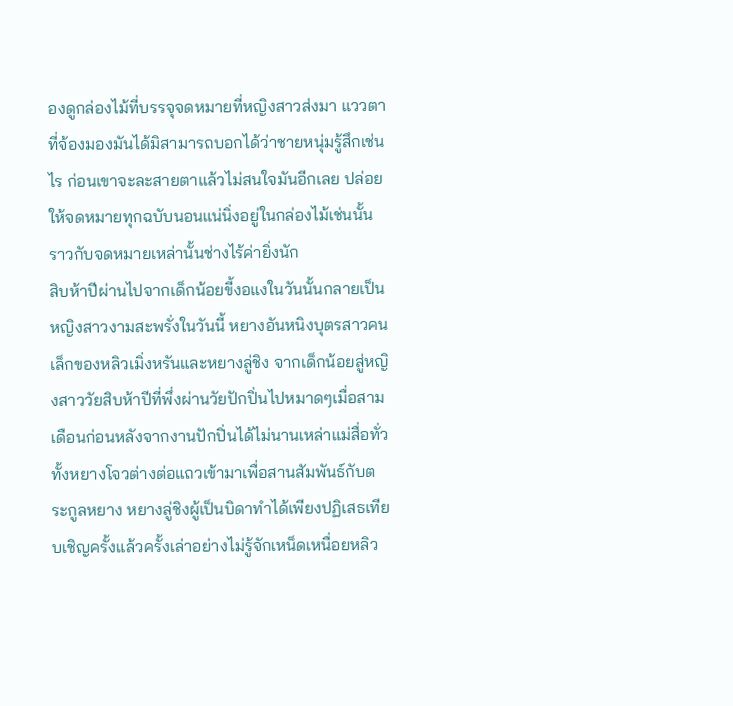องดูกล่องไม้ที่บรรจุจดหมายที่หญิงสาวส่งมา แววตาที่จ้องมองมันได้มิสามารถบอกได้ว่าชายหนุ่มรู้สึกเช่นไร ก่อนเขาจะละสายตาแล้วไม่สนใจมันอีกเลย ปล่อยให้จดหมายทุกฉบับนอนแน่นิ่งอยู่ในกล่องไม้เช่นนั้นราวกับจดหมายเหล่านั้นช่างไร้ค่ายิ่งนัก
สิบห้าปีผ่านไปจากเด็กน้อยขี้งอแงในวันนั้นกลายเป็นหญิงสาวงามสะพรั่งในวันนี้ หยางอันหนิงบุตรสาวคนเล็กของหลิวเมิ่งหรันและหยางลู่ชิง จากเด็กน้อยสู่หญิงสาววัยสิบห้าปีที่พึ่งผ่านวัยปักปิ่นไปหมาดๆเมื่อสามเดือนก่อนหลังจากงานปักปิ่นได้ไม่นานเหล่าแม่สื่อทั่วทั้งหยางโจวต่างต่อแถวเข้ามาเพื่อสานสัมพันธ์กับตระกูลหยาง หยางลู่ชิงผู้เป็นบิดาทำได้เพียงปฏิเสธเทียบเชิญครั้งแล้วครั้งเล่าอย่างไม่รู้จักเหน็ดเหนื่อยหลิว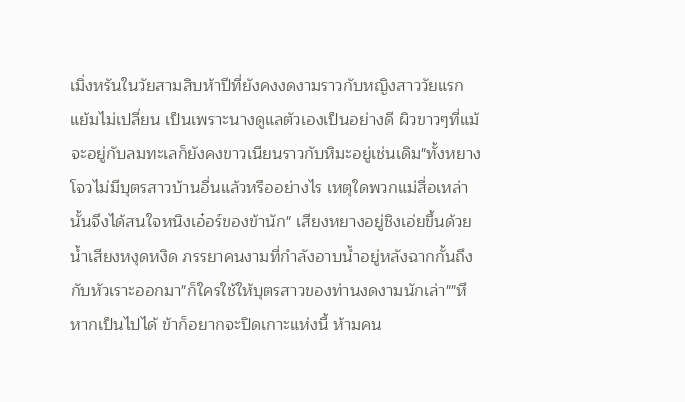เมิ่งหรันในวัยสามสิบห้าปีที่ยังคงงดงามราวกับหญิงสาววัยแรกแย้มไม่เปลี่ยน เป็นเพราะนางดูแลตัวเองเป็นอย่างดี ผิวขาวๆที่แม้จะอยู่กับลมทะเลก็ยังคงขาวเนียนราวกับหิมะอยู่เช่นเดิม"ทั้งหยางโจวไม่มีบุตรสาวบ้านอื่นแล้วหรืออย่างไร เหตุใดพวกแม่สื่อเหล่านั้นจึงได้สนใจหนิงเอ๋อร์ของข้านัก" เสียงหยางอยู่ชิงเอ่ยขึ้นด้วยน้ำเสียงหงุดหงิด ภรรยาคนงามที่กำลังอาบน้ำอยู่หลังฉากกั้นถึงกับหัวเราะออกมา"ก็ใครใช้ให้บุตรสาวของท่านงดงามนักเล่า""หึ หากเป็นไปได้ ข้าก็อยากจะปิดเกาะแห่งนี้ ห้ามคน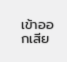เข้าออกเสีย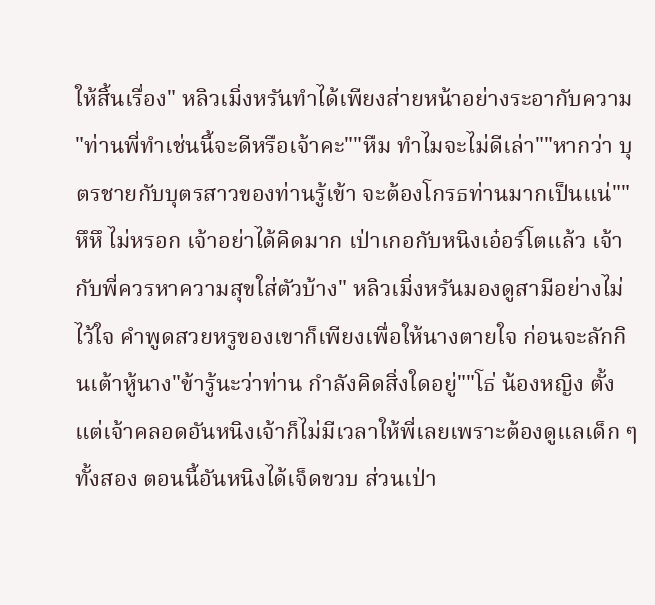ให้สิ้นเรื่อง" หลิวเมิ่งหรันทำได้เพียงส่ายหน้าอย่างระอากับความ
"ท่านพี่ทำเช่นนี้จะดีหรือเจ้าคะ""หืม ทำไมจะไม่ดีเล่า""หากว่า บุตรชายกับบุตรสาวของท่านรู้เข้า จะต้องโกรธท่านมากเป็นแน่""หึหึ ไม่หรอก เจ้าอย่าได้คิดมาก เป่าเกอกับหนิงเอ๋อร์โตแล้ว เจ้ากับพี่ควรหาความสุขใส่ตัวบ้าง" หลิวเมิ่งหรันมองดูสามีอย่างไม่ไว้ใจ คำพูดสวยหรูของเขาก็เพียงเพื่อให้นางตายใจ ก่อนจะลักกินเต้าหู้นาง"ข้ารู้นะว่าท่าน กำลังคิดสิ่งใดอยู่""โธ่ น้องหญิง ตั้งแต่เจ้าคลอดอันหนิงเจ้าก็ไม่มีเวลาให้พี่เลยเพราะต้องดูแลเด็ก ๆทั้งสอง ตอนนี้อันหนิงได้เจ็ดขวบ ส่วนเป่า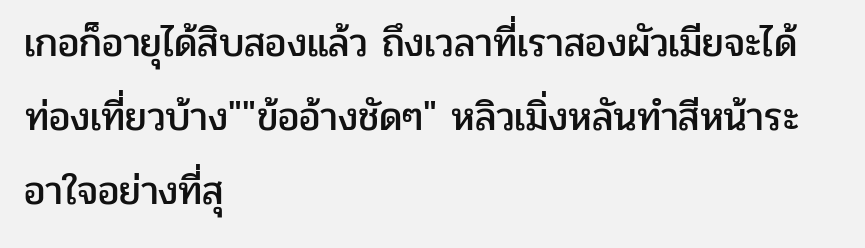เกอก็อายุได้สิบสองแล้ว ถึงเวลาที่เราสองผัวเมียจะได้ท่องเที่ยวบ้าง""ข้ออ้างชัดๆ" หลิวเมิ่งหลันทำสีหน้าระอาใจอย่างที่สุ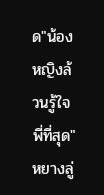ด"น้องหญิงล้วนรู้ใจพี่ที่สุด" หยางลู่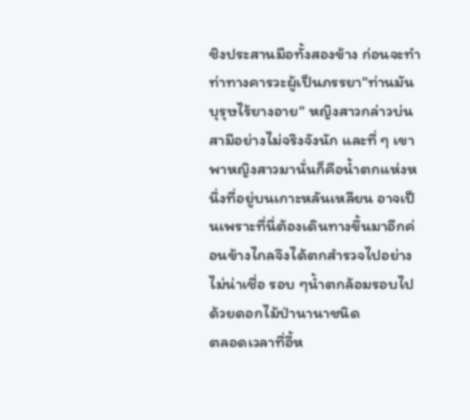ชิงประสานมือทั้งสองข้าง ก่อนจะทำท่าทางคารวะผู้เป็นภรรยา"ท่านมันบุรุษไร้ยางอาย" หญิงสาวกล่าวบ่นสามีอย่างไม่จริงจังนัก และที่ ๆ เขาพาหญิงสาวมานั่นก็คือน้ำตกแห่งหนึ่งที่อยู่บนเกาะหลันเหลียน อาจเป็นเพราะที่นี่ต้องเดินทางขึ้นมาอีกค่อนข้างไกลจึงได้ตกสำรวจไปอย่างไม่น่าเชื่อ รอบ ๆน้ำตกล้อมรอบไปด้วยดอกไม้ป่านานาชนิด
ตลอดเวลาที่อี้ห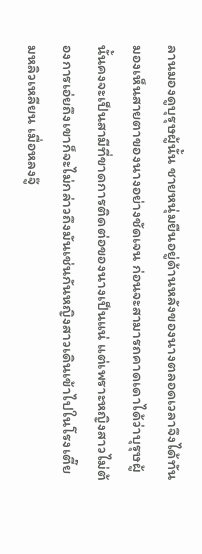ลานมองดูบุรุษผู้นั้น ชายหนุ่มยืนอยู่ด้านหลังของนางตลอดเวลาจึงได้ทันมองเห็นสายตาของนางอย่างชัดเจน ก่อนจะสามารถคาดเดาได้ว่าบุรุษผู้นั้นคงจะเป็นสามีที่ขาดการติดต่อของนางเป็นแน่ แต่เพราะหญิงสาวไม่ต้องการเอ่ยถึงเขาก็จะไม่กล่าวถึงมันเช่นกันหญิงสาวเดินเข้าไปในโรงเตี๊ยมหลิวเหลียน เมื่อหลงจู๊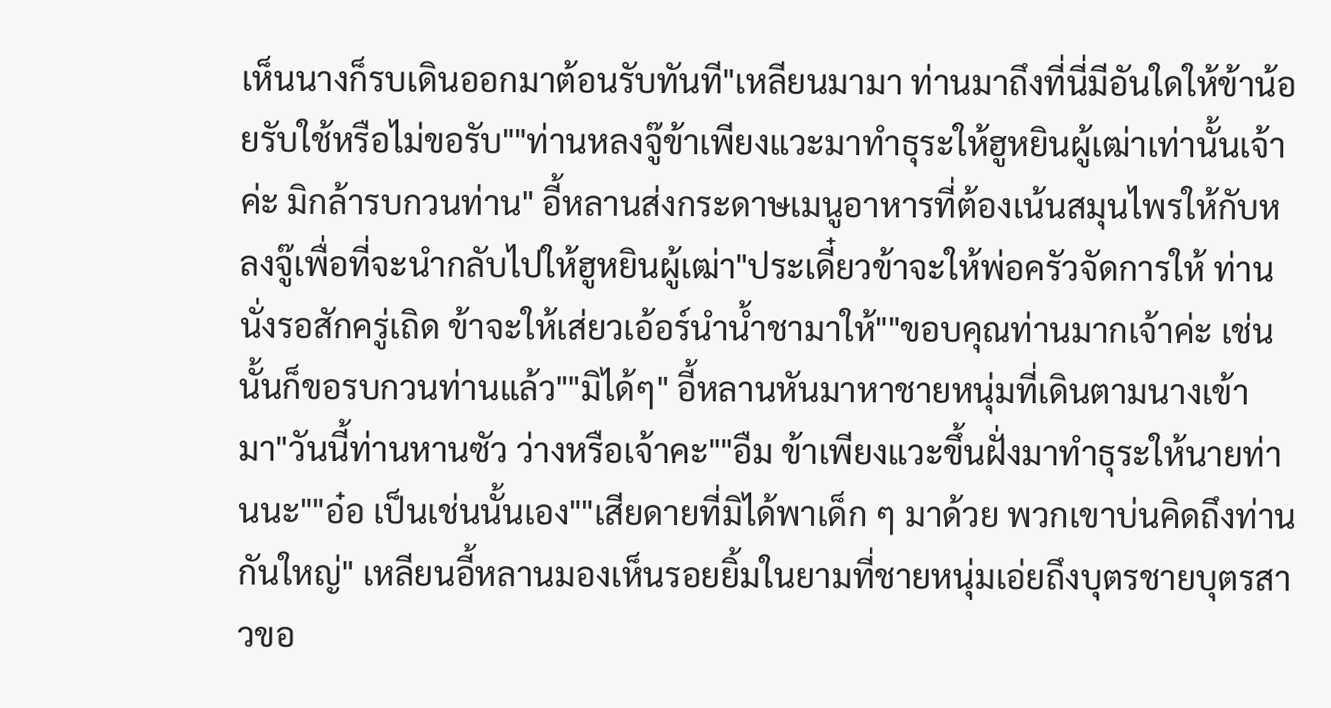เห็นนางก็รบเดินออกมาต้อนรับทันที"เหลียนมามา ท่านมาถึงที่นี่มีอันใดให้ข้าน้อยรับใช้หรือไม่ขอรับ""ท่านหลงจู๊ข้าเพียงแวะมาทำธุระให้ฮูหยินผู้เฒ่าเท่านั้นเจ้าค่ะ มิกล้ารบกวนท่าน" อี้หลานส่งกระดาษเมนูอาหารที่ต้องเน้นสมุนไพรให้กับหลงจู๊เพื่อที่จะนำกลับไปให้ฮูหยินผู้เฒ่า"ประเดี๋ยวข้าจะให้พ่อครัวจัดการให้ ท่านนั่งรอสักครู่เถิด ข้าจะให้เส่ยวเอ้อร์นำน้ำชามาให้""ขอบคุณท่านมากเจ้าค่ะ เช่นนั้นก็ขอรบกวนท่านแล้ว""มิได้ๆ" อี้หลานหันมาหาชายหนุ่มที่เดินตามนางเข้ามา"วันนี้ท่านหานซัว ว่างหรือเจ้าคะ""อืม ข้าเพียงแวะขึ้นฝั่งมาทำธุระให้นายท่านนะ""อ๋อ เป็นเช่นนั้นเอง""เสียดายที่มิได้พาเด็ก ๆ มาด้วย พวกเขาบ่นคิดถึงท่านกันใหญ่" เหลียนอี้หลานมองเห็นรอยยิ้มในยามที่ชายหนุ่มเอ่ยถึงบุตรชายบุตรสาวขอ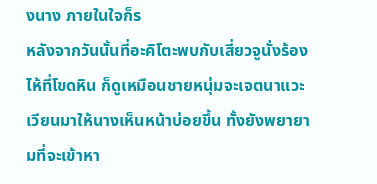งนาง ภายในใจก็ร
หลังจากวันนั้นที่อะคิโตะพบกับเสี่ยวจูนั่งร้องไห้ที่โขดหิน ก็ดูเหมือนชายหนุ่มจะเจตนาแวะเวียนมาให้นางเห็นหน้าบ่อยขึ้น ทั้งยังพยายามที่จะเข้าหา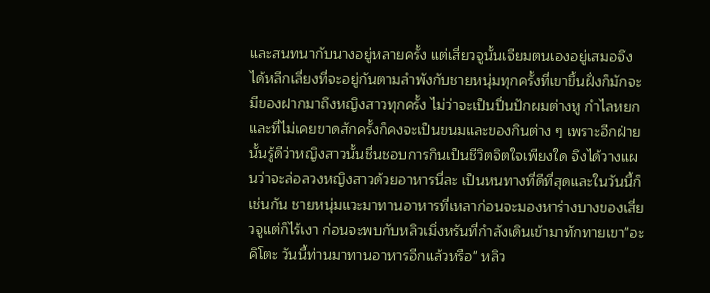และสนทนากับนางอยู่หลายครั้ง แต่เสี่ยวจูนั้นเจียมตนเองอยู่เสมอจึงได้หลีกเลี่ยงที่จะอยู่กันตามลำพังกับชายหนุ่มทุกครั้งที่เขาขึ้นฝั่งก็มักจะมีของฝากมาถึงหญิงสาวทุกครั้ง ไม่ว่าจะเป็นปิ่นปักผมต่างหู กำไลหยก และที่ไม่เคยขาดสักครั้งก็คงจะเป็นขนมและของกินต่าง ๆ เพราะอีกฝ่ายนั้นรู้ดีว่าหญิงสาวนั้นชื่นชอบการกินเป็นชีวิตจิตใจเพียงใด จึงได้วางแผนว่าจะล่อลวงหญิงสาวด้วยอาหารนี่ละ เป็นหนทางที่ดีที่สุดและในวันนี้ก็เช่นกัน ชายหนุ่มแวะมาทานอาหารที่เหลาก่อนจะมองหาร่างบางของเสี่ยวจูแต่ก็ไร้เงา ก่อนจะพบกับหลิวเมิ่งหรันที่กำลังเดินเข้ามาทักทายเขา"อะคิโตะ วันนี้ท่านมาทานอาหารอีกแล้วหรือ" หลิว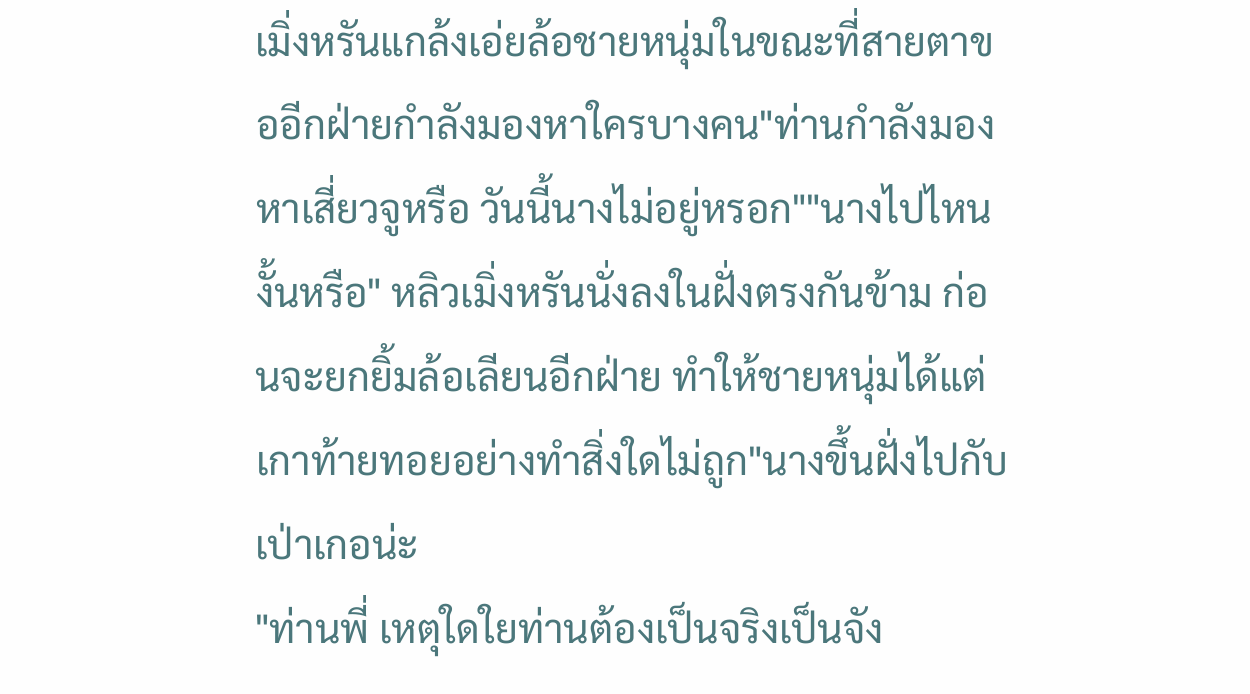เมิ่งหรันแกล้งเอ่ยล้อชายหนุ่มในขณะที่สายตาขออีกฝ่ายกำลังมองหาใครบางคน"ท่านกำลังมองหาเสี่ยวจูหรือ วันนี้นางไม่อยู่หรอก""นางไปไหนงั้นหรือ" หลิวเมิ่งหรันนั่งลงในฝั่งตรงกันข้าม ก่อนจะยกยิ้มล้อเลียนอีกฝ่าย ทำให้ชายหนุ่มได้แต่เกาท้ายทอยอย่างทำสิ่งใดไม่ถูก"นางขึ้นฝั่งไปกับเป่าเกอน่ะ
"ท่านพี่ เหตุใดใยท่านต้องเป็นจริงเป็นจัง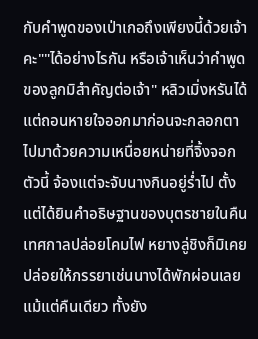กับคำพูดของเป่าเกอถึงเพียงนี้ด้วยเจ้าคะ""ได้อย่างไรกัน หรือเจ้าเห็นว่าคำพูดของลูกมิสำคัญต่อเจ้า" หลิวเมิ่งหรันได้แต่ถอนหายใจออกมาก่อนจะกลอกตาไปมาด้วยความเหนื่อยหน่ายที่จิ้งจอกตัวนี้ จ้องแต่จะจับนางกินอยู่ร่ำไป ตั้งแต่ได้ยินคำอธิษฐานของบุตรชายในคืนเทศกาลปล่อยโคมไฟ หยางลู่ชิงก็มิเคยปล่อยให้ภรรยาเช่นนางได้พักผ่อนเลยแม้แต่คืนเดียว ทั้งยัง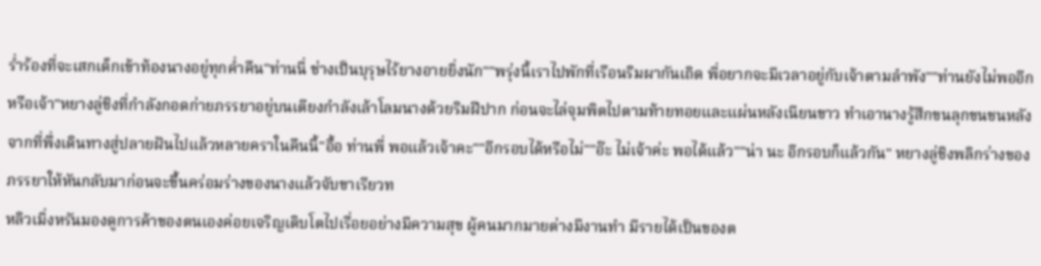ร่ำร้องที่จะเสกเด็กเข้าท้องนางอยู่ทุกค่ำคืน"ท่านนี่ ช่างเป็นบุรุษไร้ยางอายยิ่งนัก""พรุ่งนี้เราไปพักที่เรือนริมผากันเถิด พี่อยากจะมีเวลาอยู่กับเจ้าตามลำพัง""ท่านยังไม่พออีกหรือเจ้า"หยางลู่ชิงที่กำลังกอดก่ายภรรยาอยู่บนเตียงกำลังเล้าโลมนางด้วยริมฝีปาก ก่อนจะไล่จุมพิตไปตามท้ายทอยและแผ่นหลังเนียนขาว ทำเอานางรู้สึกขนลุกขนชนหลังจากที่พึ่งเดินทางสู่ปลายฝันไปแล้วหลายคราในคืนนี้"อื้อ ท่านพี่ พอแล้วเจ้าคะ""อีกรอบได้หรือไม่""อ๊ะ ไม่เจ้าค่ะ พอได้แล้ว""น่า นะ อีกรอบก็แล้วกัน" หยางลู่ชิงพลิกร่างของภรรยาให้หันกลับมาก่อนจะขึ้นคร่อมร่างของนางแล้วจับขาเรียวท
หลิวเมิ่งหรันมองดูการค้าของตนเองค่อยเจริญเติบโตไปเรื่อยอย่างมีความสุข ผู้คนมากมายต่างมีงานทำ มีรายได้เป็นของต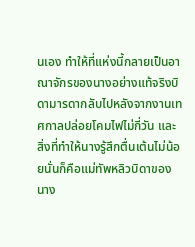นเอง ทำให้ที่แห่งนี้กลายเป็นอาณาจักรของนางอย่างแท้จริงบิดามารดากลับไปหลังจากงานเทศกาลปล่อยโคมไฟไม่กี่วัน และสิ่งที่ทำให้นางรู้สึกตื่นเต้นไม่น้อยนั่นก็คือแม่ทัพหลิวบิดาของนาง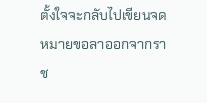ตั้งใจจะกลับไปเขียนจดหมายขอลาออกจากราช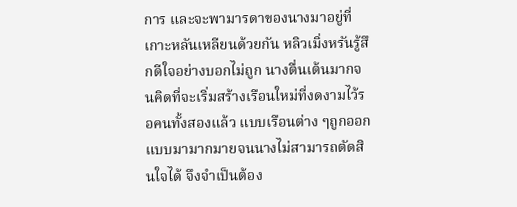การ และจะพามารดาของนางมาอยู่ที่เกาะหลันเหลียนด้วยกัน หลิวเมิ่งหรันรู้สึกดีใจอย่างบอกไม่ถูก นางตื่นเต้นมากจนคิดที่จะเริ่มสร้างเรือนใหม่ที่งดงามไว้รอคนทั้งสองแล้ว แบบเรือนต่าง ๆถูกออกแบบมามากมายจนนางไม่สามารถตัดสินใจได้ จึงจำเป็นต้อง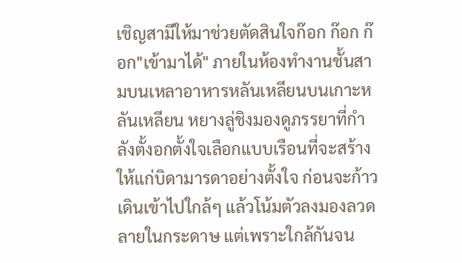เชิญสามีให้มาช่วยตัดสินใจก๊อก ก๊อก ก๊อก"เข้ามาได้" ภายในห้องทำงานชั้นสามบนเหลาอาหารหลันเหลียนบนเกาะหลันเหลียน หยางลู่ชิงมองดูภรรยาที่กำลังตั้งอกตั้งใจเลือกแบบเรือนที่จะสร้างให้แก่บิดามารดาอย่างตั้งใจ ก่อนจะก้าวเดินเข้าไปใกล้ๆ แล้วโน้มตัวลงมองลวดลายในกระดาษ แต่เพราะใกล้กันจน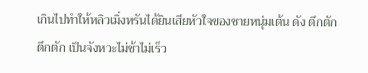เกินไปทำให้หลิวเมิ่งหรันได้ยินเสียหัวใจของชายหนุ่มเต้น ดัง ตึกตัก ตึกตัก เป็นจังหวะไม่ช้าไม่เร็ว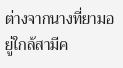ต่างจากนางที่ยามอยู่ใกล้สามีค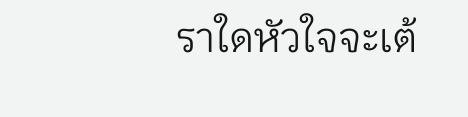ราใดหัวใจจะเต้